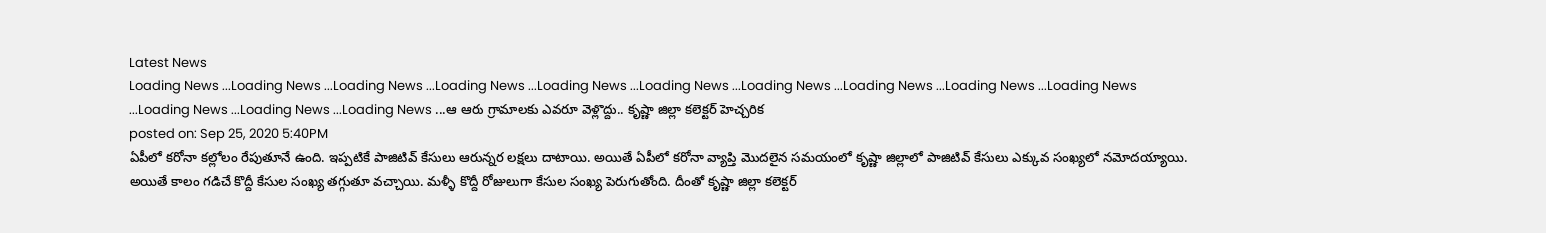Latest News
Loading News ...Loading News ...Loading News ...Loading News ...Loading News ...Loading News ...Loading News ...Loading News ...Loading News ...Loading News ...Loading News ...Loading News ...Loading News ...ఆ ఆరు గ్రామాలకు ఎవరూ వెళ్లొద్దు.. కృష్ణా జిల్లా కలెక్టర్ హెచ్చరిక
posted on: Sep 25, 2020 5:40PM
ఏపీలో కరోనా కల్లోలం రేపుతూనే ఉంది. ఇప్పటికే పాజిటివ్ కేసులు ఆరున్నర లక్షలు దాటాయి. అయితే ఏపీలో కరోనా వ్యాప్తి మొదలైన సమయంలో కృష్ణా జిల్లాలో పాజిటివ్ కేసులు ఎక్కువ సంఖ్యలో నమోదయ్యాయి. అయితే కాలం గడిచే కొద్దీ కేసుల సంఖ్య తగ్గుతూ వచ్చాయి. మళ్ళీ కొద్దీ రోజులుగా కేసుల సంఖ్య పెరుగుతోంది. దీంతో కృష్ణా జిల్లా కలెక్టర్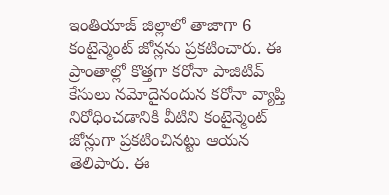ఇంతియాజ్ జిల్లాలో తాజాగా 6 కంటైన్మెంట్ జోన్లను ప్రకటించారు. ఈ ప్రాంతాల్లో కొత్తగా కరోనా పాజిటివ్ కేసులు నమోదైనందున కరోనా వ్యాప్తి నిరోధించడానికి వీటిని కంటైన్మెంట్ జోన్లుగా ప్రకటించినట్టు ఆయన తెలిపారు. ఈ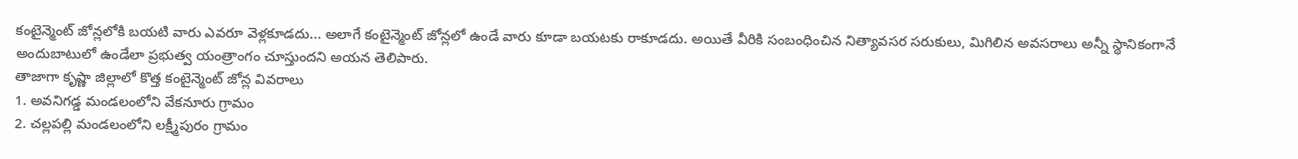కంటైన్మెంట్ జోన్లలోకి బయటి వారు ఎవరూ వెళ్లకూడదు... అలాగే కంటైన్మెంట్ జోన్లలో ఉండే వారు కూడా బయటకు రాకూడదు. అయితే వీరికి సంబంధించిన నిత్యావసర సరుకులు, మిగిలిన అవసరాలు అన్నీ స్థానికంగానే అందుబాటులో ఉండేలా ప్రభుత్వ యంత్రాంగం చూస్తుందని అయన తెలిపారు.
తాజాగా కృష్ణా జిల్లాలో కొత్త కంటైన్మెంట్ జోన్ల వివరాలు
1. అవనిగడ్డ మండలంలోని వేకనూరు గ్రామం
2. చల్లపల్లి మండలంలోని లక్ష్మీపురం గ్రామం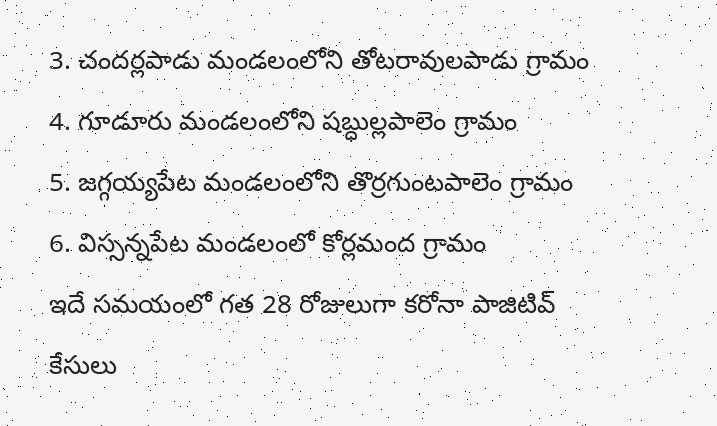3. చందర్లపాడు మండలంలోని తోటరావులపాడు గ్రామం
4. గూడూరు మండలంలోని షబ్ధుల్లపాలెం గ్రామం
5. జగ్గయ్యపేట మండలంలోని తొర్రగుంటపాలెం గ్రామం
6. విస్సన్నపేట మండలంలో కోర్లమంద గ్రామం
ఇదే సమయంలో గత 28 రోజులుగా కరోనా పాజిటివ్ కేసులు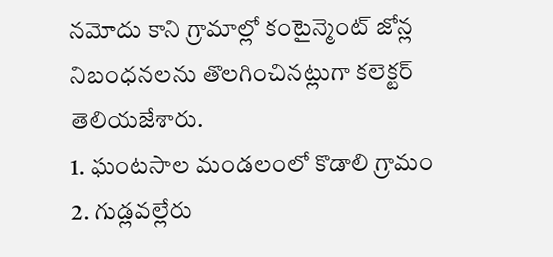నమోదు కాని గ్రామాల్లో కంటైన్మెంట్ జోన్ల నిబంధనలను తొలగించినట్లుగా కలెక్టర్ తెలియజేశారు.
1. ఘంటసాల మండలంలో కొడాలి గ్రామం
2. గుడ్లవల్లేరు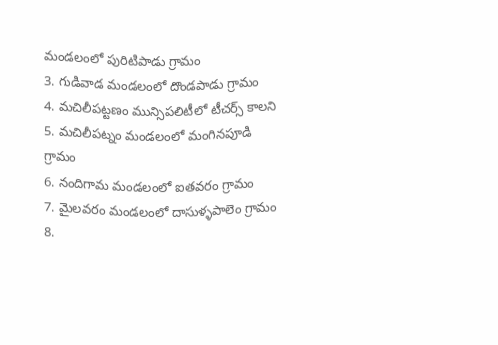మండలంలో పురిటిపాడు గ్రామం
3. గుడివాడ మండలంలో దొండపాడు గ్రామం
4. మచిలీపట్టణం మున్సిపలిటీలో టీచర్స్ కాలని
5. మచిలీపట్నం మండలంలో మంగినపూడి గ్రామం
6. నందిగామ మండలంలో ఐతవరం గ్రామం
7. మైలవరం మండలంలో దాసుళ్ళపాలెం గ్రామం
8.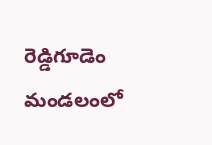రెడ్డిగూడెం మండలంలో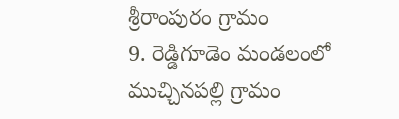శ్రీరాంపురం గ్రామం
9. రెడ్డిగూడెం మండలంలో ముచ్చినపల్లి గ్రామం